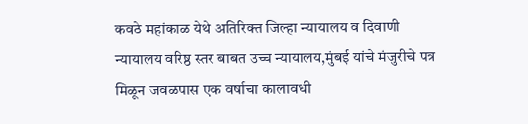कवठे महांकाळ येथे अतिरिक्त जिल्हा न्यायालय व दिवाणी न्यायालय वरिष्ठ स्तर बाबत उच्च न्यायालय,मुंबई यांचे मंजुरीचे पत्र मिळून जवळपास एक वर्षाचा कालावधी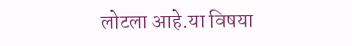लोटला आहे.या विषया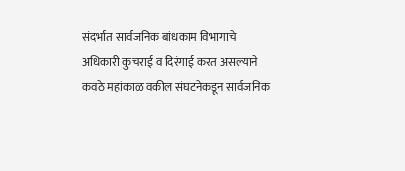संदर्भात सार्वजनिक बांधकाम विभागाचे अधिकारी कुचराई व दिरंगाई करत असल्याने कवठे महांकाळ वकील संघटनेकडून सार्वजनिक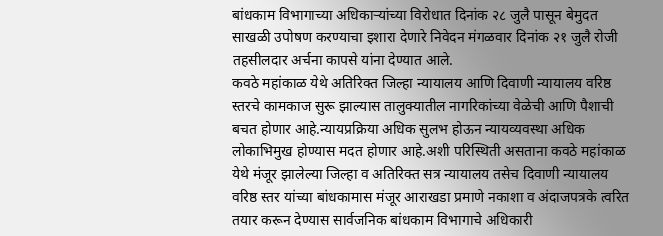बांधकाम विभागाच्या अधिकाऱ्यांच्या विरोधात दिनांक २८ जुलै पासून बेमुदत साखळी उपोषण करण्याचा इशारा देणारे निवेदन मंगळवार दिनांक २१ जुलै रोजी तहसीलदार अर्चना कापसे यांना देण्यात आले.
कवठे महांकाळ येथे अतिरिक्त जिल्हा न्यायालय आणि दिवाणी न्यायालय वरिष्ठ स्तरचे कामकाज सुरू झाल्यास तालुक्यातील नागरिकांच्या वेळेची आणि पैशाची बचत होणार आहे.न्यायप्रक्रिया अधिक सुलभ होऊन न्यायव्यवस्था अधिक लोकाभिमुख होण्यास मदत होणार आहे.अशी परिस्थिती असताना कवठे महांकाळ येथे मंजूर झालेल्या जिल्हा व अतिरिक्त सत्र न्यायालय तसेच दिवाणी न्यायालय वरिष्ठ स्तर यांच्या बांधकामास मंजूर आराखडा प्रमाणे नकाशा व अंदाजपत्रके त्वरित तयार करून देण्यास सार्वजनिक बांधकाम विभागाचे अधिकारी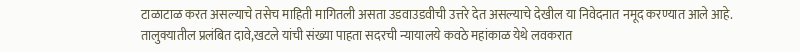टाळाटाळ करत असल्याचे तसेच माहिती मागितली असता उडवाउडवीची उत्तरे देत असल्याचे देखील या निवेदनात नमूद करण्यात आले आहे.
तालुक्यातील प्रलंबित दावे,खटले यांची संख्या पाहता सदरची न्यायालये कवठे महांकाळ येथे लवकरात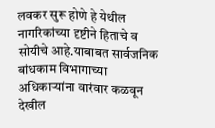लवकर सुरू होणे हे येथील नागरिकांच्या दृष्टीने हिताचे व सोयीचे आहे.याबाबत सार्वजनिक बांधकाम विभागाच्या अधिकाऱ्यांना वारंवार कळवून देखील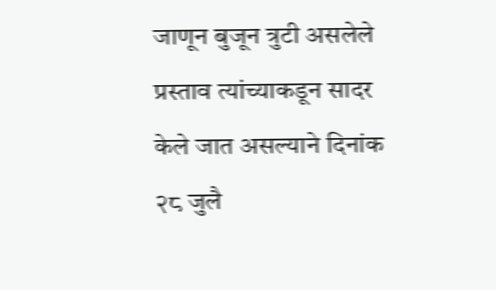जाणून बुजून त्रुटी असलेले प्रस्ताव त्यांच्याकडून सादर केले जात असल्याने दिनांक २८ जुलै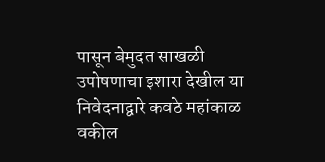पासून बेमुदत साखळी उपोषणाचा इशारा देखील या निवेदनाद्वारे कवठे महांकाळ वकील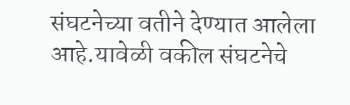संघटनेच्या वतीने देण्यात आलेला आहे.यावेळी वकील संघटनेचे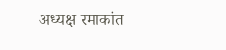अध्यक्ष रमाकांत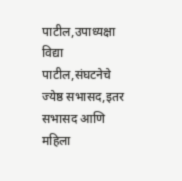पाटील,उपाध्यक्षा विद्या पाटील,संघटनेचे ज्येष्ठ सभासद,इतर सभासद आणि महिला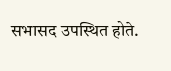सभासद उपस्थित होते.